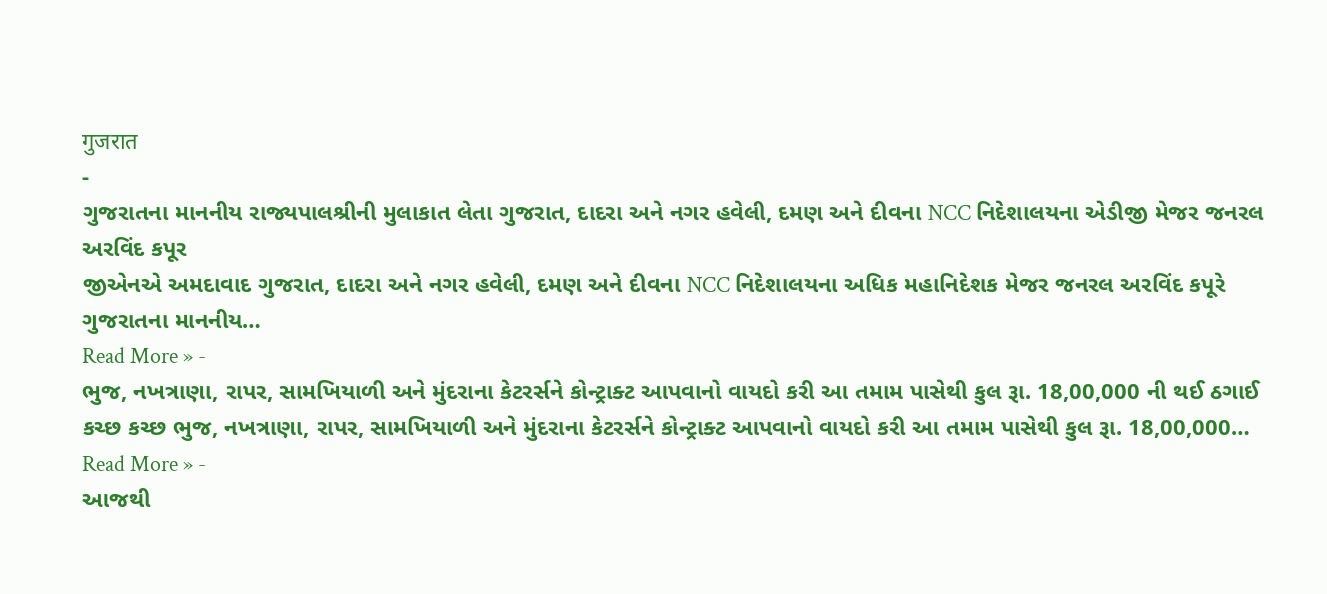गुजरात
-
ગુજરાતના માનનીય રાજ્યપાલશ્રીની મુલાકાત લેતા ગુજરાત, દાદરા અને નગર હવેલી, દમણ અને દીવના NCC નિદેશાલયના એડીજી મેજર જનરલ અરવિંદ કપૂર
જીએનએ અમદાવાદ ગુજરાત, દાદરા અને નગર હવેલી, દમણ અને દીવના NCC નિદેશાલયના અધિક મહાનિદેશક મેજર જનરલ અરવિંદ કપૂરે ગુજરાતના માનનીય…
Read More » -
ભુજ, નખત્રાણા, રાપર, સામખિયાળી અને મુંદરાના કેટરર્સને કોન્ટ્રાક્ટ આપવાનો વાયદો કરી આ તમામ પાસેથી કુલ રૂા. 18,00,000 ની થઈ ઠગાઈ
કચ્છ કચ્છ ભુજ, નખત્રાણા, રાપર, સામખિયાળી અને મુંદરાના કેટરર્સને કોન્ટ્રાક્ટ આપવાનો વાયદો કરી આ તમામ પાસેથી કુલ રૂા. 18,00,000…
Read More » -
આજથી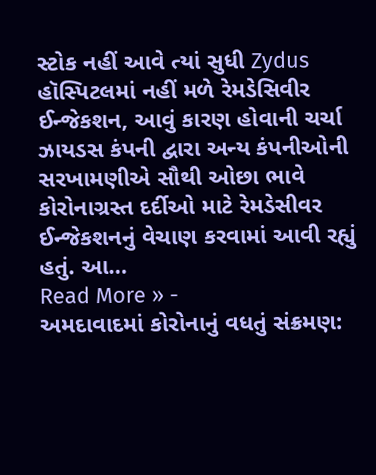સ્ટોક નહીં આવે ત્યાં સુધી Zydus હૉસ્પિટલમાં નહીં મળે રેમડેસિવીર ઈન્જેકશન, આવું કારણ હોવાની ચર્ચા
ઝાયડસ કંપની દ્વારા અન્ય કંપનીઓની સરખામણીએ સૌથી ઓછા ભાવે કોરોનાગ્રસ્ત દર્દીઓ માટે રેમડેસીવર ઈન્જેકશનનું વેચાણ કરવામાં આવી રહ્યું હતું. આ…
Read More » -
અમદાવાદમાં કોરોનાનું વધતું સંક્રમણ: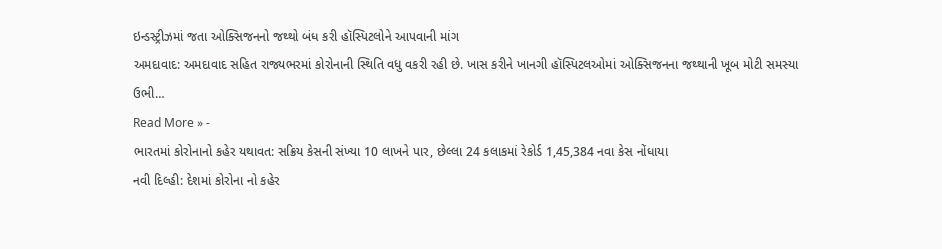ઇન્ડસ્ટ્રીઝમાં જતા ઓક્સિજનનો જથ્થો બંધ કરી હૉસ્પિટલોને આપવાની માંગ
અમદાવાદ: અમદાવાદ સહિત રાજ્યભરમાં કોરોનાની સ્થિતિ વધુ વકરી રહી છે. ખાસ કરીને ખાનગી હૉસ્પિટલઓમાં ઓક્સિજનના જથ્થાની ખૂબ મોટી સમસ્યા ઉભી…
Read More » -
ભારતમાં કોરોનાનો કહેર યથાવત: સક્રિય કેસની સંખ્યા 10 લાખને પાર, છેલ્લા 24 કલાકમાં રેકોર્ડ 1,45,384 નવા કેસ નોંધાયા
નવી દિલ્હી: દેશમાં કોરોના નો કહેર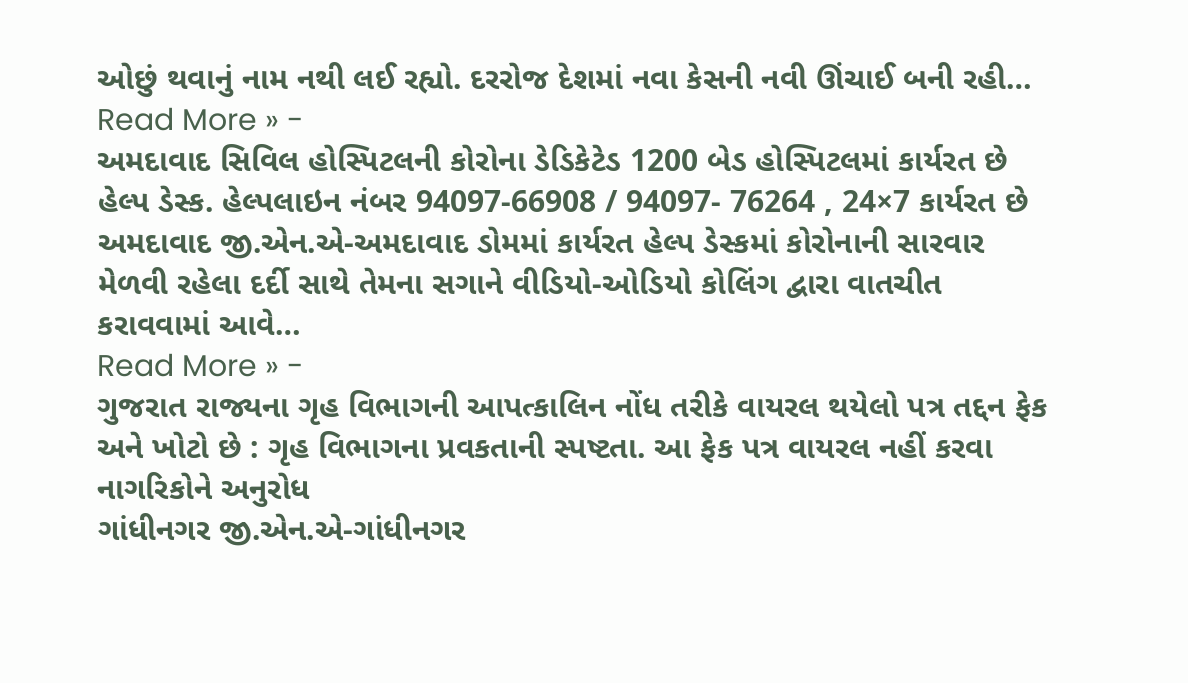ઓછું થવાનું નામ નથી લઈ રહ્યો. દરરોજ દેશમાં નવા કેસની નવી ઊંચાઈ બની રહી…
Read More » -
અમદાવાદ સિવિલ હોસ્પિટલની કોરોના ડેડિકેટેડ 1200 બેડ હોસ્પિટલમાં કાર્યરત છે હેલ્પ ડેસ્ક. હેલ્પલાઇન નંબર 94097-66908 / 94097- 76264 , 24×7 કાર્યરત છે
અમદાવાદ જી.એન.એ-અમદાવાદ ડોમમાં કાર્યરત હેલ્પ ડેસ્કમાં કોરોનાની સારવાર મેળવી રહેલા દર્દી સાથે તેમના સગાને વીડિયો-ઓડિયો કોલિંગ દ્વારા વાતચીત કરાવવામાં આવે…
Read More » -
ગુજરાત રાજ્યના ગૃહ વિભાગની આપત્કાલિન નોંધ તરીકે વાયરલ થયેલો પત્ર તદ્દન ફેક અને ખોટો છે : ગૃહ વિભાગના પ્રવકતાની સ્પષ્ટતા. આ ફેક પત્ર વાયરલ નહીં કરવા નાગરિકોને અનુરોધ
ગાંધીનગર જી.એન.એ-ગાંધીનગર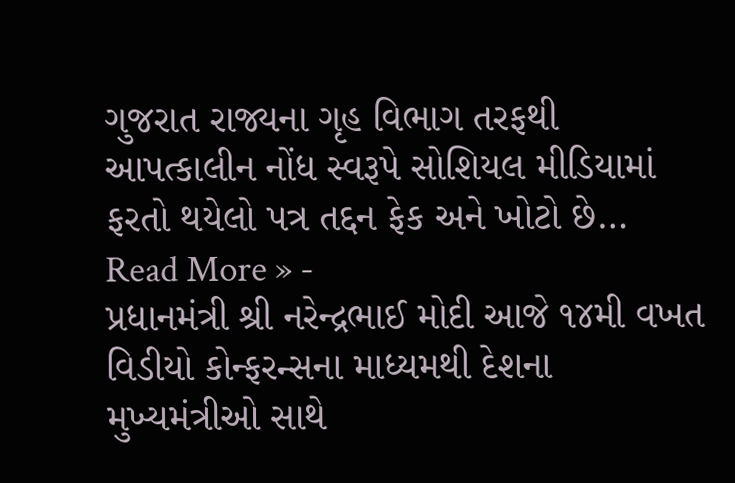ગુજરાત રાજ્યના ગૃહ વિભાગ તરફથી આપત્કાલીન નોંધ સ્વરૂપે સોશિયલ મીડિયામાં ફરતો થયેલો પત્ર તદ્દન ફેક અને ખોટો છે…
Read More » -
પ્રધાનમંત્રી શ્રી નરેન્દ્રભાઈ મોદી આજે ૧૪મી વખત વિડીયો કોન્ફરન્સના માધ્યમથી દેશના મુખ્યમંત્રીઓ સાથે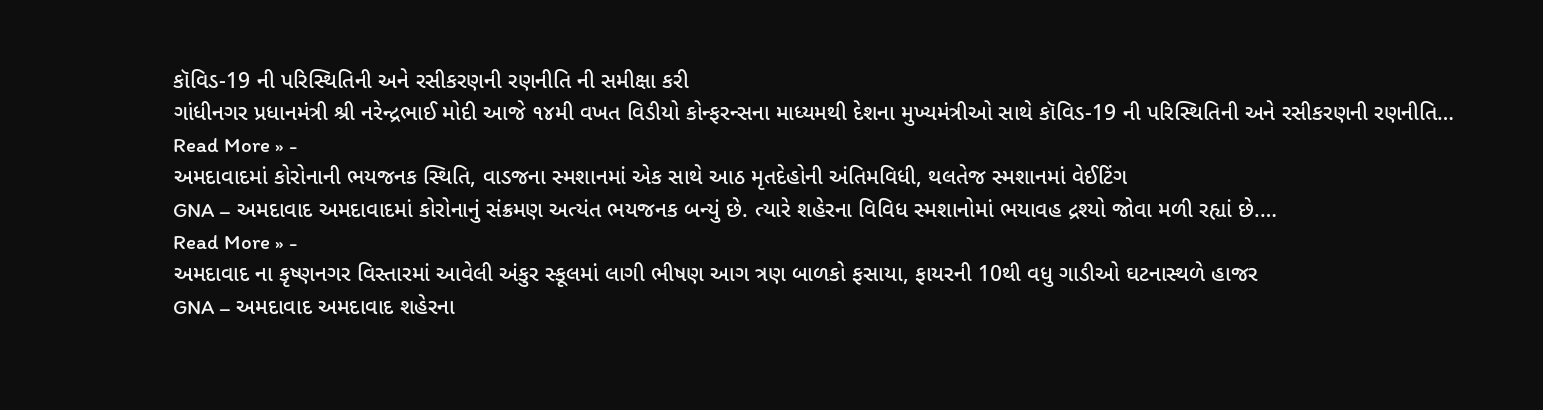કૉવિડ-19 ની પરિસ્થિતિની અને રસીકરણની રણનીતિ ની સમીક્ષા કરી
ગાંધીનગર પ્રધાનમંત્રી શ્રી નરેન્દ્રભાઈ મોદી આજે ૧૪મી વખત વિડીયો કોન્ફરન્સના માધ્યમથી દેશના મુખ્યમંત્રીઓ સાથે કૉવિડ-19 ની પરિસ્થિતિની અને રસીકરણની રણનીતિ…
Read More » -
અમદાવાદમાં કોરોનાની ભયજનક સ્થિતિ, વાડજના સ્મશાનમાં એક સાથે આઠ મૃતદેહોની અંતિમવિધી, થલતેજ સ્મશાનમાં વેઈટિંગ
GNA – અમદાવાદ અમદાવાદમાં કોરોનાનું સંક્રમણ અત્યંત ભયજનક બન્યું છે. ત્યારે શહેરના વિવિધ સ્મશાનોમાં ભયાવહ દ્રશ્યો જોવા મળી રહ્યાં છે.…
Read More » -
અમદાવાદ ના કૃષ્ણનગર વિસ્તારમાં આવેલી અંકુર સ્કૂલમાં લાગી ભીષણ આગ ત્રણ બાળકો ફસાયા, ફાયરની 10થી વધુ ગાડીઓ ઘટનાસ્થળે હાજર
GNA – અમદાવાદ અમદાવાદ શહેરના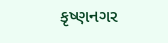કૃષ્ણનગર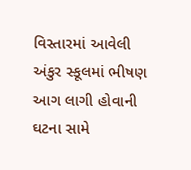વિસ્તારમાં આવેલી અંકુર સ્કૂલમાં ભીષણ આગ લાગી હોવાની ઘટના સામે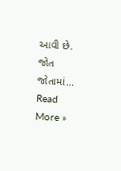આવી છે. જોત જોતામાં…
Read More »